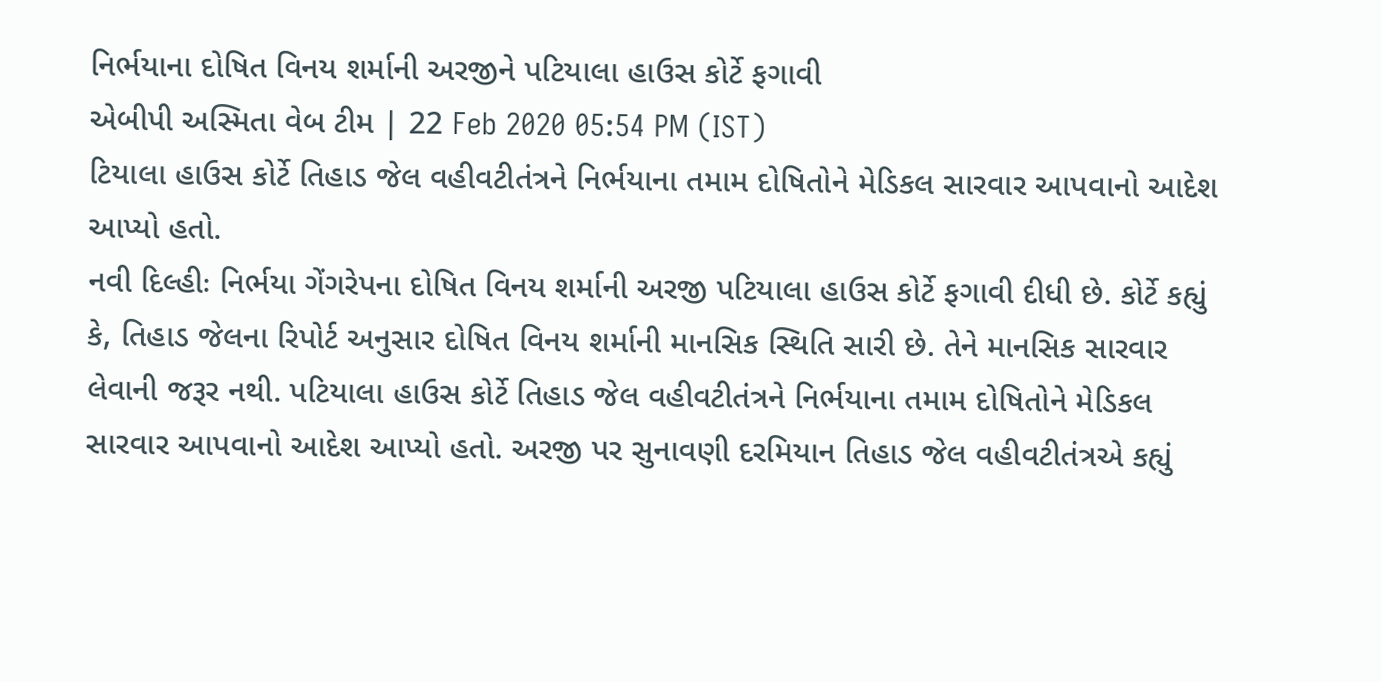નિર્ભયાના દોષિત વિનય શર્માની અરજીને પટિયાલા હાઉસ કોર્ટે ફગાવી
એબીપી અસ્મિતા વેબ ટીમ | 22 Feb 2020 05:54 PM (IST)
ટિયાલા હાઉસ કોર્ટે તિહાડ જેલ વહીવટીતંત્રને નિર્ભયાના તમામ દોષિતોને મેડિકલ સારવાર આપવાનો આદેશ આપ્યો હતો.
નવી દિલ્હીઃ નિર્ભયા ગેંગરેપના દોષિત વિનય શર્માની અરજી પટિયાલા હાઉસ કોર્ટે ફગાવી દીધી છે. કોર્ટે કહ્યું કે, તિહાડ જેલના રિપોર્ટ અનુસાર દોષિત વિનય શર્માની માનસિક સ્થિતિ સારી છે. તેને માનસિક સારવાર લેવાની જરૂર નથી. પટિયાલા હાઉસ કોર્ટે તિહાડ જેલ વહીવટીતંત્રને નિર્ભયાના તમામ દોષિતોને મેડિકલ સારવાર આપવાનો આદેશ આપ્યો હતો. અરજી પર સુનાવણી દરમિયાન તિહાડ જેલ વહીવટીતંત્રએ કહ્યું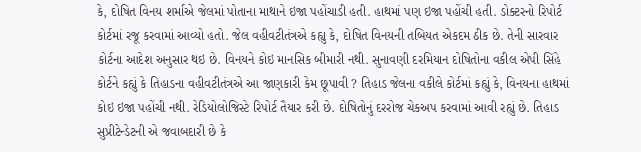કે, દોષિત વિનય શર્માએ જેલમાં પોતાના માથાને ઇજા પહોંચાડી હતી. હાથમાં પણ ઇજા પહોંચી હતી. ડોક્ટરનો રિપોર્ટ કોર્ટમાં રજૂ કરવામાં આવ્યો હતો. જેલ વહીવટીતંત્રએ કહ્યુ કે, દોષિત વિનયની તબિયત એકદમ ઠીક છે. તેની સારવાર કોર્ટના આદેશ અનુસાર થઇ છે. વિનયને કોઇ માનસિક બીમારી નથી. સુનાવણી દરમિયાન દોષિતોના વકીલ એપી સિંહે કોર્ટને કહ્યું કે તિહાડના વહીવટીતંત્રએ આ જાણકારી કેમ છૂપાવી ? તિહાડ જેલના વકીલે કોર્ટમાં કહ્યું કે, વિનયના હાથમાં કોઇ ઇજા પહોંચી નથી. રેડિયોલોજિસ્ટે રિપોર્ટ તૈયાર કરી છે. દોષિતોનું દરરોજ ચેકઅપ કરવામાં આવી રહ્યું છે. તિહાડ સુપ્રીટેન્ડેટની એ જવાબદારી છે કે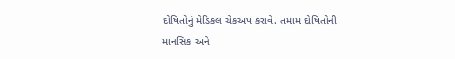દોષિતોનું મેડિકલ ચેકઅપ કરાવે. તમામ દોષિતોની માનસિક અને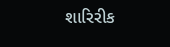શારિરીક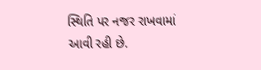સ્થિતિ પર નજર રાખવામાં આવી રહી છે.